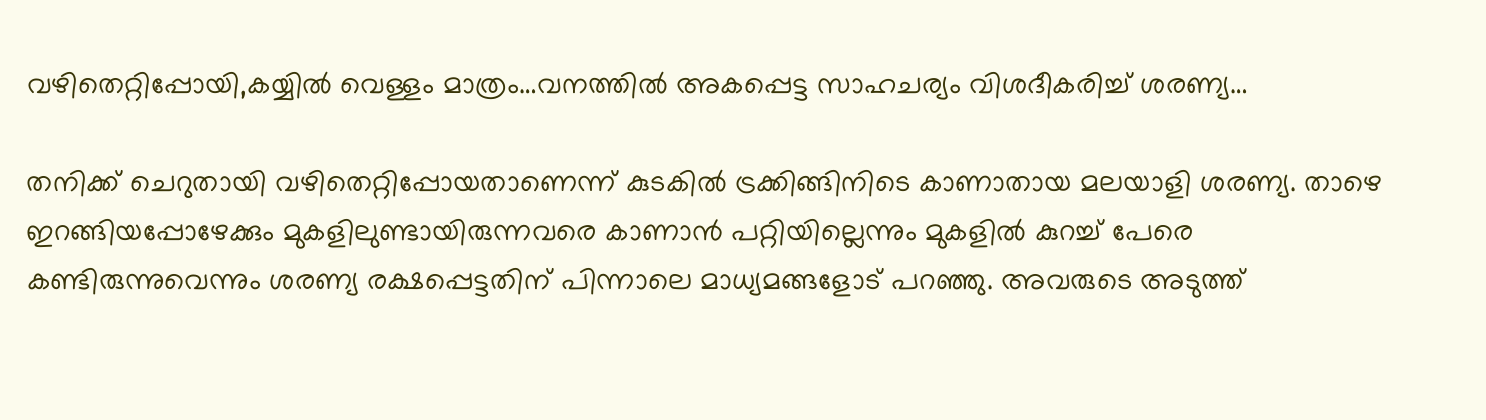വഴിതെറ്റിപ്പോയി,കയ്യിൽ വെള്ളം മാത്രം…വനത്തിൽ അകപ്പെട്ട സാഹചര്യം വിശദീകരിച്ച് ശരണ്യ…

തനിക്ക് ചെറുതായി വഴിതെറ്റിപ്പോയതാണെന്ന് കുടകില്‍ ട്രക്കിങ്ങിനിടെ കാണാതായ മലയാളി ശരണ്യ. താഴെ ഇറങ്ങിയപ്പോഴേക്കും മുകളിലുണ്ടായിരുന്നവരെ കാണാന്‍ പറ്റിയില്ലെന്നും മുകളില്‍ കുറച്ച് പേരെ കണ്ടിരുന്നുവെന്നും ശരണ്യ രക്ഷപ്പെട്ടതിന് പിന്നാലെ മാധ്യമങ്ങളോട് പറഞ്ഞു. അവരുടെ അടുത്ത്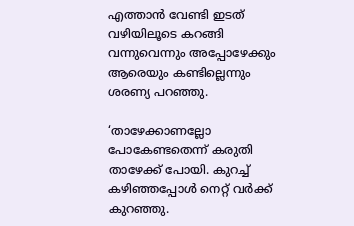എത്താന്‍ വേണ്ടി ഇടത് വഴിയിലൂടെ കറങ്ങി വന്നുവെന്നും അപ്പോഴേക്കും ആരെയും കണ്ടില്ലെന്നും ശരണ്യ പറഞ്ഞു.

‘താഴേക്കാണല്ലോ പോകേണ്ടതെന്ന് കരുതി താഴേക്ക് പോയി. കുറച്ച് കഴിഞ്ഞപ്പോള്‍ നെറ്റ് വര്‍ക്ക് കുറഞ്ഞു.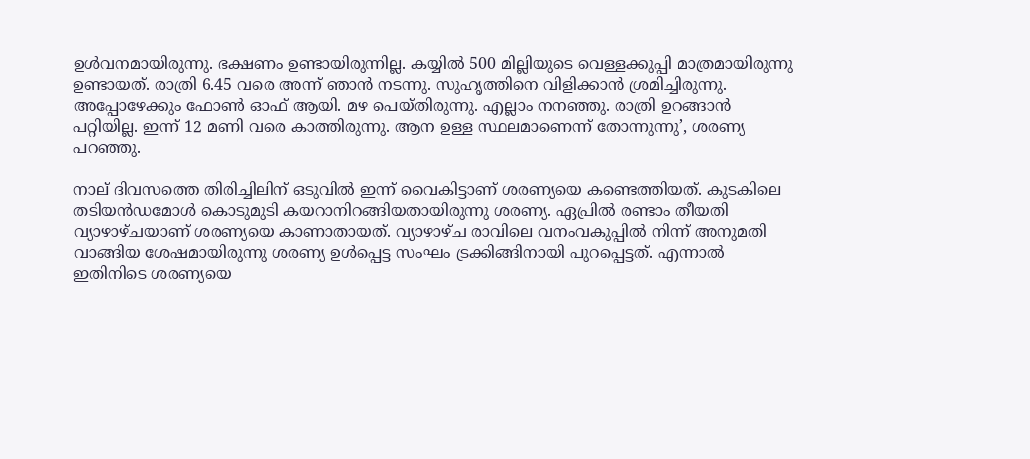ഉൾവനമായിരുന്നു. ഭക്ഷണം ഉണ്ടായിരുന്നില്ല. കയ്യില്‍ 500 മില്ലിയുടെ വെള്ളക്കുപ്പി മാത്രമായിരുന്നു ഉണ്ടായത്. രാത്രി 6.45 വരെ അന്ന് ഞാന്‍ നടന്നു. സുഹൃത്തിനെ വിളിക്കാന്‍ ശ്രമിച്ചിരുന്നു. അപ്പോഴേക്കും ഫോണ്‍ ഓഫ് ആയി. മഴ പെയ്തിരുന്നു. എല്ലാം നനഞ്ഞു. രാത്രി ഉറങ്ങാന്‍ പറ്റിയില്ല. ഇന്ന് 12 മണി വരെ കാത്തിരുന്നു. ആന ഉള്ള സ്ഥലമാണെന്ന് തോന്നുന്നു’, ശരണ്യ പറഞ്ഞു.

നാല് ദിവസത്തെ തിരിച്ചിലിന് ഒടുവില്‍ ഇന്ന് വൈകിട്ടാണ് ശരണ്യയെ കണ്ടെത്തിയത്. കുടകിലെ തടിയന്‍ഡമോള്‍ കൊടുമുടി കയറാനിറങ്ങിയതായിരുന്നു ശരണ്യ. ഏപ്രില്‍ രണ്ടാം തീയതി വ്യാഴാഴ്ചയാണ് ശരണ്യയെ കാണാതായത്. വ്യാഴാഴ്ച രാവിലെ വനംവകുപ്പില്‍ നിന്ന് അനുമതി വാങ്ങിയ ശേഷമായിരുന്നു ശരണ്യ ഉള്‍പ്പെട്ട സംഘം ട്രക്കിങ്ങിനായി പുറപ്പെട്ടത്. എന്നാല്‍ ഇതിനിടെ ശരണ്യയെ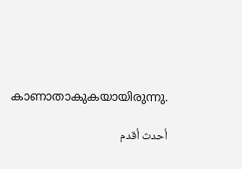കാണാതാകുകയായിരുന്നു.

أحدث أقدم